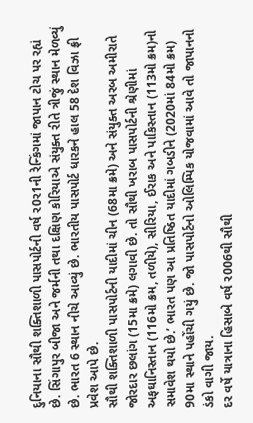દુનિયાના સૌથી શક્તિશાળી પાસપોર્ટની વર્ષ ર0ર1ની રેન્કિંગમાં જાપાન ટોચ પર રહ્યં છે. સિંગાપુર બીજા અને જર્મની તથા દક્ષિણ કોરિયાએ સંયુક્ત રીતે ત્રીજું સ્થાન મેળવ્યું છે. ભારત 6 સ્થાન નીચે આવ્યું છે. ભારતીય પાસપોર્ટ ધારકને હાલ 58 દેશ વિઝા ફ્રી પ્રવેશ આપે છે.
સૌથી શક્તિશાળી પાસપોર્ટની યાદીમાં ચીન (68મા ક્રમે) અને સંયુક્ત અરબ અમીરાતે જોરદાર છલાંગ (15મા ક્રમે) લગાવી છે. તો સૌથી ખરાબ પાસપોર્ટની શ્રેણીમાં અફઘાનિસ્તાન (116મો ક્રમ, તળીયે), સીરિયા, ઈરાક અને પાકિસ્તાન (113મો ક્રમ)નો સમાવેશ થયો છે.’ ભારત પણ આ પ્રતિષ્ઠિત યાદીમાં ગબડીને (2020માં 84મો ક્રમ) 90મા સ્થાને પહોંચી ગયું છે. જો પાસપોર્ટનો ઓલિમ્પિક યોજવામાં આવે તો જાપાનનો ડંકો વાગી જાય.
દર વર્ષે યાત્રાના હિસાબે વર્ષ ર006થી સૌથી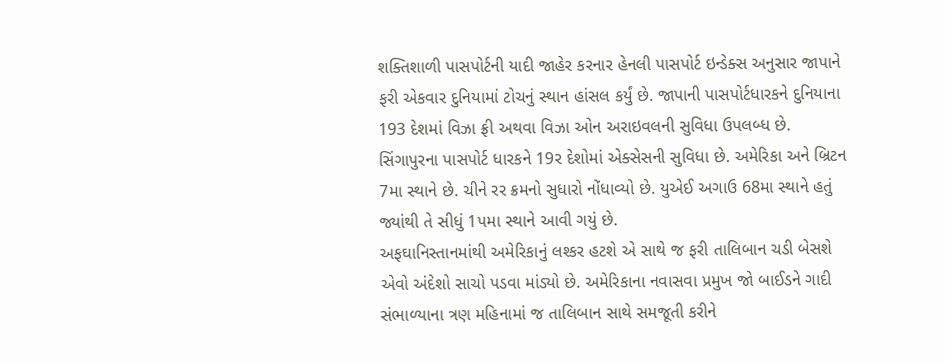શક્તિશાળી પાસપોર્ટની યાદી જાહેર કરનાર હેનલી પાસપોર્ટ ઇન્ડેક્સ અનુસાર જાપાને ફરી એકવાર દુનિયામાં ટોચનું સ્થાન હાંસલ કર્યું છે. જાપાની પાસપોર્ટધારકને દુનિયાના 193 દેશમાં વિઝા ફ્રી અથવા વિઝા ઓન અરાઇવલની સુવિધા ઉપલબ્ધ છે. સિંગાપુરના પાસપોર્ટ ધારકને 19ર દેશોમાં એક્સેસની સુવિધા છે. અમેરિકા અને બ્રિટન 7મા સ્થાને છે. ચીને રર ક્રમનો સુધારો નોંધાવ્યો છે. યુએઈ અગાઉ 68મા સ્થાને હતું જ્યાંથી તે સીધું 1પમા સ્થાને આવી ગયું છે.
અફઘાનિસ્તાનમાંથી અમેરિકાનું લશ્કર હટશે એ સાથે જ ફરી તાલિબાન ચડી બેસશે એવો અંદેશો સાચો પડવા માંડ્યો છે. અમેરિકાના નવાસવા પ્રમુખ જો બાઈડને ગાદી સંભાળ્યાના ત્રણ મહિનામાં જ તાલિબાન સાથે સમજૂતી કરીને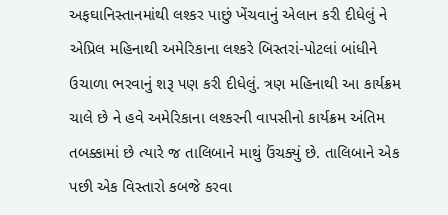અફઘાનિસ્તાનમાંથી લશ્કર પાછું ખેંચવાનું એલાન કરી દીધેલું ને એપ્રિલ મહિનાથી અમેરિકાના લશ્કરે બિસ્તરાં-પોટલાં બાંધીને ઉચાળા ભરવાનું શરૂ પણ કરી દીધેલું. ત્રણ મહિનાથી આ કાર્યક્રમ ચાલે છે ને હવે અમેરિકાના લશ્કરની વાપસીનો કાર્યક્રમ અંતિમ તબક્કામાં છે ત્યારે જ તાલિબાને માથું ઉંચક્યું છે. તાલિબાને એક પછી એક વિસ્તારો કબજે કરવા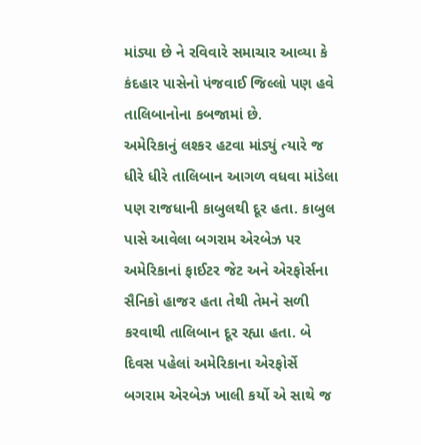માંડ્યા છે ને રવિવારે સમાચાર આવ્યા કે કંદહાર પાસેનો પંજવાઈ જિલ્લો પણ હવે તાલિબાનોના કબજામાં છે.
અમેરિકાનું લશ્કર હટવા માંડ્યું ત્યારે જ ધીરે ધીરે તાલિબાન આગળ વધવા માંડેલા પણ રાજધાની કાબુલથી દૂર હતા. કાબુલ પાસે આવેલા બગરામ એરબેઝ પર અમેરિકાનાં ફાઈટર જેટ અને એરફોર્સના સૈનિકો હાજર હતા તેથી તેમને સળી કરવાથી તાલિબાન દૂર રહ્યા હતા. બે દિવસ પહેલાં અમેરિકાના એરફોર્સે બગરામ એરબેઝ ખાલી કર્યો એ સાથે જ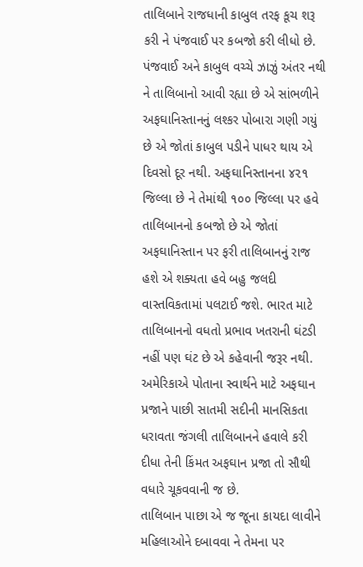તાલિબાને રાજધાની કાબુલ તરફ કૂચ શરૂ કરી ને પંજવાઈ પર કબજો કરી લીધો છે. પંજવાઈ અને કાબુલ વચ્ચે ઝાઝું અંતર નથી ને તાલિબાનો આવી રહ્યા છે એ સાંભળીને અફઘાનિસ્તાનનું લશ્કર પોબારા ગણી ગયું છે એ જોતાં કાબુલ પડીને પાધર થાય એ દિવસો દૂર નથી. અફઘાનિસ્તાનના ૪૨૧ જિલ્લા છે ને તેમાંથી ૧૦૦ જિલ્લા પર હવે તાલિબાનનો કબજો છે એ જોતાં અફઘાનિસ્તાન પર ફરી તાલિબાનનું રાજ હશે એ શક્યતા હવે બહુ જલદી વાસ્તવિકતામાં પલટાઈ જશે. ભારત માટે તાલિબાનનો વધતો પ્રભાવ ખતરાની ઘંટડી નહીં પણ ઘંટ છે એ કહેવાની જરૂર નથી. અમેરિકાએ પોતાના સ્વાર્થને માટે અફઘાન પ્રજાને પાછી સાતમી સદીની માનસિકતા ધરાવતા જંગલી તાલિબાનને હવાલે કરી દીધા તેની કિંમત અફઘાન પ્રજા તો સૌથી વધારે ચૂકવવાની જ છે.
તાલિબાન પાછા એ જ જૂના કાયદા લાવીને મહિલાઓને દબાવવા ને તેમના પર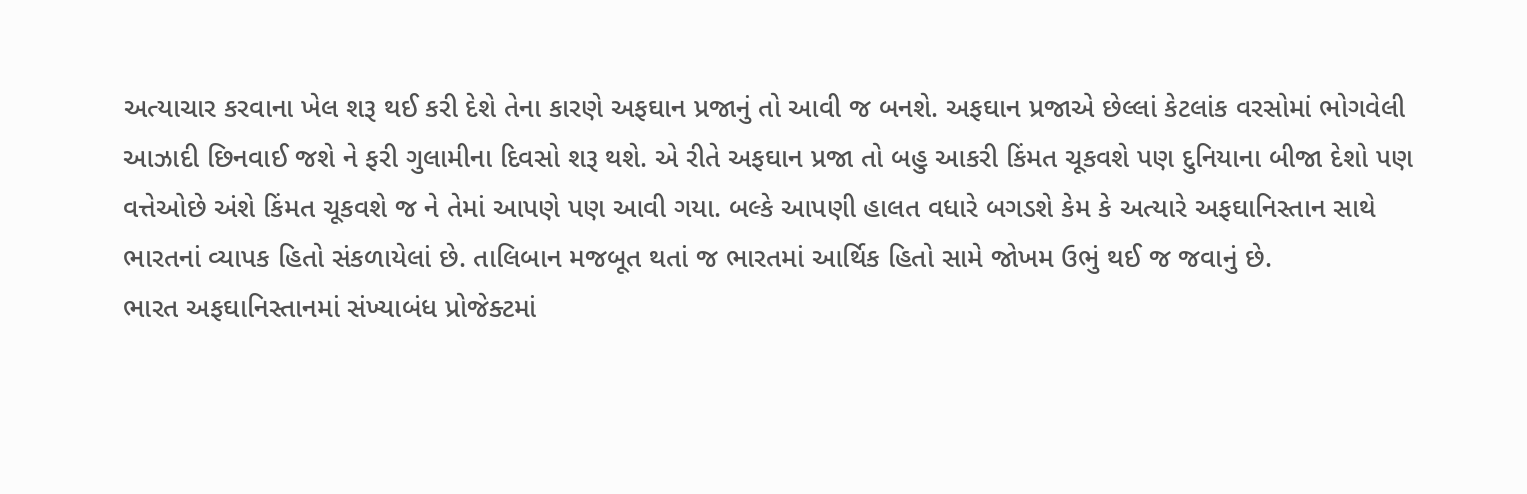અત્યાચાર કરવાના ખેલ શરૂ થઈ કરી દેશે તેના કારણે અફઘાન પ્રજાનું તો આવી જ બનશે. અફઘાન પ્રજાએ છેલ્લાં કેટલાંક વરસોમાં ભોગવેલી આઝાદી છિનવાઈ જશે ને ફરી ગુલામીના દિવસો શરૂ થશે. એ રીતે અફઘાન પ્રજા તો બહુ આકરી કિંમત ચૂકવશે પણ દુનિયાના બીજા દેશો પણ વત્તેઓછે અંશે કિંમત ચૂકવશે જ ને તેમાં આપણે પણ આવી ગયા. બલ્કે આપણી હાલત વધારે બગડશે કેમ કે અત્યારે અફઘાનિસ્તાન સાથે ભારતનાં વ્યાપક હિતો સંકળાયેલાં છે. તાલિબાન મજબૂત થતાં જ ભારતમાં આર્થિક હિતો સામે જોખમ ઉભું થઈ જ જવાનું છે.
ભારત અફઘાનિસ્તાનમાં સંખ્યાબંધ પ્રોજેક્ટમાં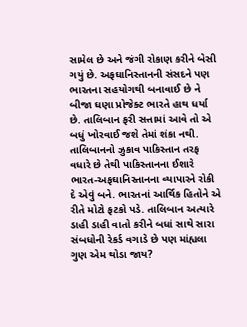સામેલ છે અને જંગી રોકાણ કરીને બેસી ગયું છે. અફઘાનિસ્તાનની સંસદને પણ ભારતના સહયોગથી બનાવાઈ છે ને બીજા ઘણા પ્રોજેક્ટ ભારતે હાથ ધર્યા છે. તાલિબાન ફરી સત્તામાં આવે તો એ બધું ખોરવાઈ જશે તેમાં શંકા નથી. તાલિબાનનો ઝુકાવ પાકિસ્તાન તરફ વધારે છે તેથી પાકિસ્તાનના ઈશારે ભારત-અફઘાનિસ્તાનના વ્યાપારને રોકી દે એવું બને. ભારતનાં આર્થિક હિતોને એ રીતે મોટો ફટકો પડે. તાલિબાન અત્યારે ડાહી ડાહી વાતો કરીને બધાં સાથે સારા સંબધોની રેકર્ડ વગાડે છે પણ માંહ્યલા ગુણ એમ થોડા જાય?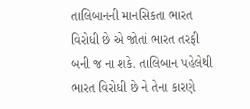તાલિબાનની માનસિકતા ભારત વિરોધી છે એ જોતાં ભારત તરફી બની જ ના શકે. તાલિબાન પહેલેથી ભારત વિરોધી છે ને તેના કારણે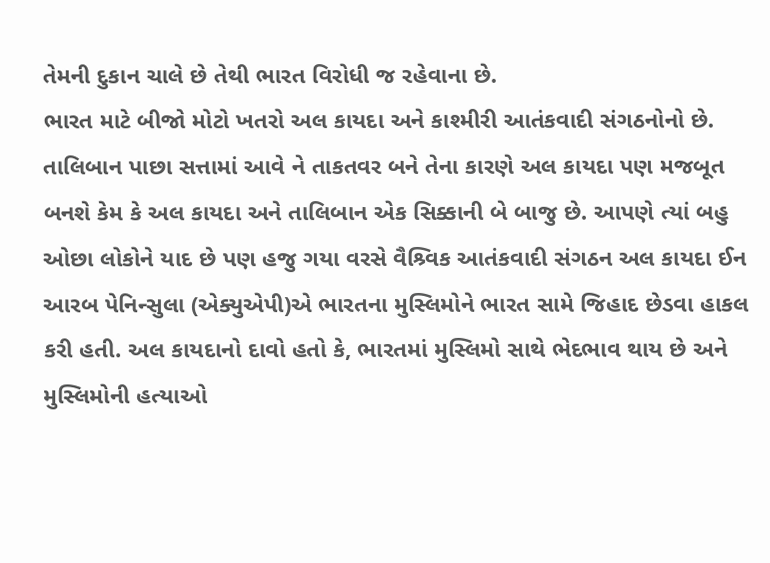તેમની દુકાન ચાલે છે તેથી ભારત વિરોધી જ રહેવાના છે.
ભારત માટે બીજો મોટો ખતરો અલ કાયદા અને કાશ્મીરી આતંકવાદી સંગઠનોનો છે. તાલિબાન પાછા સત્તામાં આવે ને તાકતવર બને તેના કારણે અલ કાયદા પણ મજબૂત બનશે કેમ કે અલ કાયદા અને તાલિબાન એક સિક્કાની બે બાજુ છે. આપણે ત્યાં બહુ ઓછા લોકોને યાદ છે પણ હજુ ગયા વરસે વૈશ્ર્વિક આતંકવાદી સંગઠન અલ કાયદા ઈન આરબ પેનિન્સુલા (એક્યુએપી)એ ભારતના મુસ્લિમોને ભારત સામે જિહાદ છેડવા હાકલ કરી હતી. અલ કાયદાનો દાવો હતો કે, ભારતમાં મુસ્લિમો સાથે ભેદભાવ થાય છે અને મુસ્લિમોની હત્યાઓ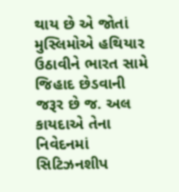થાય છે એ જોતાં મુસ્લિમોએ હથિયાર ઉઠાવીને ભારત સામે જિહાદ છેડવાની જરૂર છે જ. અલ કાયદાએ તેના નિવેદનમાં સિટિઝનશીપ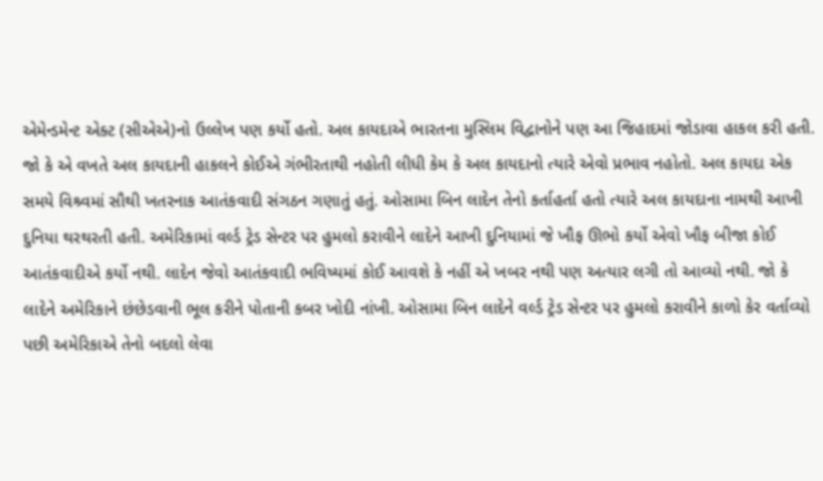એમેન્ડમેન્ટ એક્ટ (સીએએ)નો ઉલ્લેખ પણ કર્યો હતો. અલ કાયદાએ ભારતના મુસ્લિમ વિદ્વાનોને પણ આ જિહાદમાં જોડાવા હાકલ કરી હતી.
જો કે એ વખતે અલ કાયદાની હાકલને કોઈએ ગંભીરતાથી નહોતી લીધી કેમ કે અલ કાયદાનો ત્યારે એવો પ્રભાવ નહોતો. અલ કાયદા એક સમયે વિશ્ર્વમાં સૌથી ખતરનાક આતંકવાદી સંગઠન ગણાતું હતું. ઓસામા બિન લાદેન તેનો કર્તાહર્તા હતો ત્યારે અલ કાયદાના નામથી આખી દુનિયા થરથરતી હતી. અમેરિકામાં વર્લ્ડ ટ્રેડ સેન્ટર પર હુમલો કરાવીને લાદેને આખી દુનિયામાં જે ખૌફ ઊભો કર્યો એવો ખૌફ બીજા કોઈ આતંકવાદીએ કર્યો નથી. લાદેન જેવો આતંકવાદી ભવિષ્યમાં કોઈ આવશે કે નહીં એ ખબર નથી પણ અત્યાર લગી તો આવ્યો નથી. જો કે લાદેને અમેરિકાને છંછેડવાની ભૂલ કરીને પોતાની કબર ખોદી નાંખી. ઓસામા બિન લાદેને વર્લ્ડ ટ્રેડ સેન્ટર પર હુમલો કરાવીને કાળો કેર વર્તાવ્યો પછી અમેરિકાએ તેનો બદલો લેવા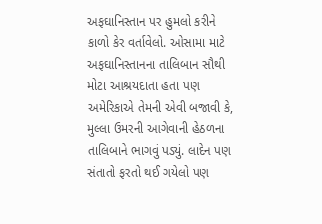અફઘાનિસ્તાન પર હુમલો કરીને કાળો કેર વર્તાવેલો. ઓસામા માટે અફઘાનિસ્તાનના તાલિબાન સૌથી મોટા આશ્રયદાતા હતા પણ અમેરિકાએ તેમની એવી બજાવી કે, મુલ્લા ઉમરની આગેવાની હેઠળના તાલિબાને ભાગવું પડ્યું. લાદેન પણ સંતાતો ફરતો થઈ ગયેલો પણ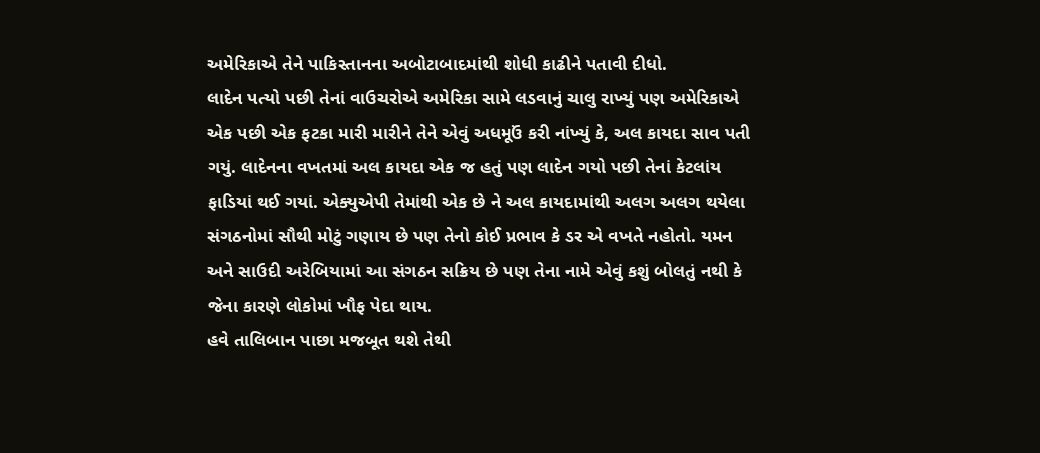અમેરિકાએ તેને પાકિસ્તાનના અબોટાબાદમાંથી શોધી કાઢીને પતાવી દીધો.
લાદેન પત્યો પછી તેનાં વાઉચરોએ અમેરિકા સામે લડવાનું ચાલુ રાખ્યું પણ અમેરિકાએ એક પછી એક ફટકા મારી મારીને તેને એવું અધમૂઉં કરી નાંખ્યું કે, અલ કાયદા સાવ પતી ગયું. લાદેનના વખતમાં અલ કાયદા એક જ હતું પણ લાદેન ગયો પછી તેનાં કેટલાંય ફાડિયાં થઈ ગયાં. એક્યુએપી તેમાંથી એક છે ને અલ કાયદામાંથી અલગ અલગ થયેલા સંગઠનોમાં સૌથી મોટું ગણાય છે પણ તેનો કોઈ પ્રભાવ કે ડર એ વખતે નહોતો. યમન અને સાઉદી અરેબિયામાં આ સંગઠન સક્રિય છે પણ તેના નામે એવું કશું બોલતું નથી કે જેના કારણે લોકોમાં ખૌફ પેદા થાય.
હવે તાલિબાન પાછા મજબૂત થશે તેથી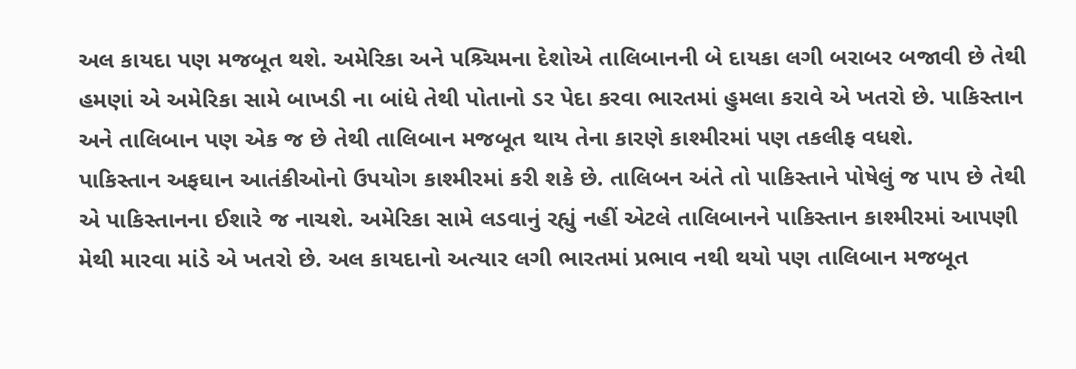અલ કાયદા પણ મજબૂત થશે. અમેરિકા અને પશ્ર્ચિમના દેશોએ તાલિબાનની બે દાયકા લગી બરાબર બજાવી છે તેથી હમણાં એ અમેરિકા સામે બાખડી ના બાંધે તેથી પોતાનો ડર પેદા કરવા ભારતમાં હુમલા કરાવે એ ખતરો છે. પાકિસ્તાન અને તાલિબાન પણ એક જ છે તેથી તાલિબાન મજબૂત થાય તેના કારણે કાશ્મીરમાં પણ તકલીફ વધશે.
પાકિસ્તાન અફઘાન આતંકીઓનો ઉપયોગ કાશ્મીરમાં કરી શકે છે. તાલિબન અંતે તો પાકિસ્તાને પોષેલું જ પાપ છે તેથી એ પાકિસ્તાનના ઈશારે જ નાચશે. અમેરિકા સામે લડવાનું રહ્યું નહીં એટલે તાલિબાનને પાકિસ્તાન કાશ્મીરમાં આપણી મેથી મારવા માંડે એ ખતરો છે. અલ કાયદાનો અત્યાર લગી ભારતમાં પ્રભાવ નથી થયો પણ તાલિબાન મજબૂત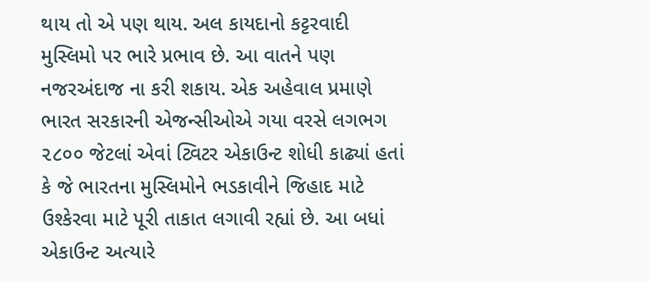થાય તો એ પણ થાય. અલ કાયદાનો કટ્ટરવાદી મુસ્લિમો પર ભારે પ્રભાવ છે. આ વાતને પણ નજરઅંદાજ ના કરી શકાય. એક અહેવાલ પ્રમાણે ભારત સરકારની એજન્સીઓએ ગયા વરસે લગભગ ૨૮૦૦ જેટલાં એવાં ટ્વિટર એકાઉન્ટ શોધી કાઢ્યાં હતાં કે જે ભારતના મુસ્લિમોને ભડકાવીને જિહાદ માટે ઉશ્કેરવા માટે પૂરી તાકાત લગાવી રહ્યાં છે. આ બધાં એકાઉન્ટ અત્યારે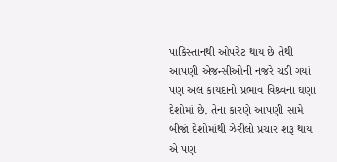પાકિસ્તાનથી ઓપરેટ થાય છે તેથી આપણી એજન્સીઓની નજરે ચડી ગયાં પણ અલ કાયદાનો પ્રભાવ વિશ્ર્વના ઘણા દેશોમાં છે. તેના કારણે આપણી સામે બીજાં દેશોમાંથી ઝેરીલો પ્રચાર શરૂ થાય એ પણ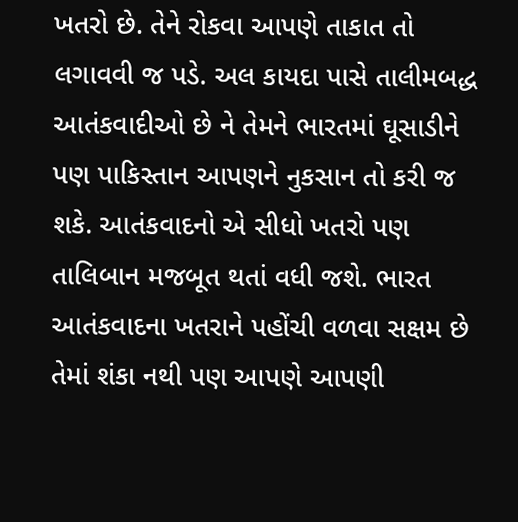ખતરો છે. તેને રોકવા આપણે તાકાત તો લગાવવી જ પડે. અલ કાયદા પાસે તાલીમબદ્ધ આતંકવાદીઓ છે ને તેમને ભારતમાં ઘૂસાડીને પણ પાકિસ્તાન આપણને નુકસાન તો કરી જ શકે. આતંકવાદનો એ સીધો ખતરો પણ તાલિબાન મજબૂત થતાં વધી જશે. ભારત આતંકવાદના ખતરાને પહોંચી વળવા સક્ષમ છે તેમાં શંકા નથી પણ આપણે આપણી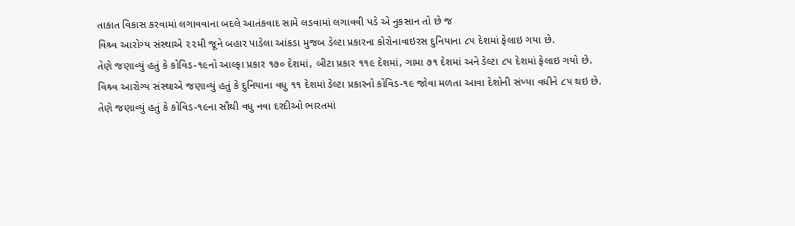તાકાત વિકાસ કરવામાં લગાવવાના બદલે આતંકવાદ સામે લડવામાં લગાવવી પડે એ નુકસાન તો છે જ
વિશ્ર્વ આરોગ્ય સંસ્થાએ ૨૨મી જૂને બહાર પાડેલા આંકડા મુજબ ડેલ્ટા પ્રકારના કોરોનાવાઇરસ દુનિયાના ૮૫ દેશમાં ફેલાઇ ગયા છે.
તેણે જણાવ્યું હતું કે કોવિડ-૧૯નો આલ્ફા પ્રકાર ૧૭૦ દેશમાં, બીટા પ્રકાર ૧૧૯ દેશમાં, ગામા ૭૧ દેશમાં અને ડેલ્ટા ૮૫ દેશમાં ફેલાઇ ગયો છે.
વિશ્ર્વ આરોગ્ય સંસ્થાએ જણાવ્યું હતું કે દુનિયાના વધુ ૧૧ દેશમાં ડેલ્ટા પ્રકારનો કોવિડ-૧૯ જોવા મળતા આવા દેશોની સંખ્યા વધીને ૮૫ થઇ છે.
તેણે જણાવ્યું હતું કે કોવિડ-૧૯ના સૌથી વધુ નવા દરદીઓ ભારતમાં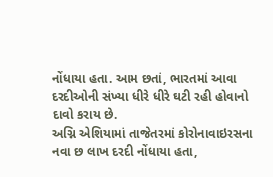નોંધાયા હતા. આમ છતાં, ભારતમાં આવા દરદીઓની સંખ્યા ધીરે ધીરે ઘટી રહી હોવાનો દાવો કરાય છે.
અગ્નિ એશિયામાં તાજેતરમાં કોરોનાવાઇરસના નવા છ લાખ દરદી નોંધાયા હતા,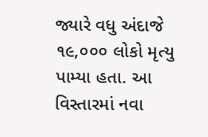જ્યારે વધુ અંદાજે ૧૯,૦૦૦ લોકો મૃત્યુ પામ્યા હતા. આ વિસ્તારમાં નવા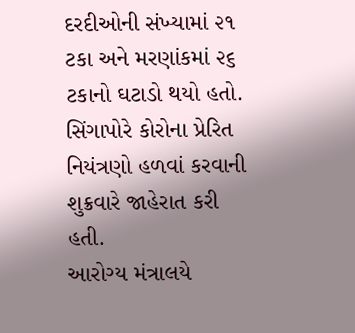દરદીઓની સંખ્યામાં ૨૧ ટકા અને મરણાંકમાં ૨૬ ટકાનો ઘટાડો થયો હતો.
સિંગાપોરે કોરોના પ્રેરિત નિયંત્રણો હળવાં કરવાની શુક્રવારે જાહેરાત કરી હતી.
આરોગ્ય મંત્રાલયે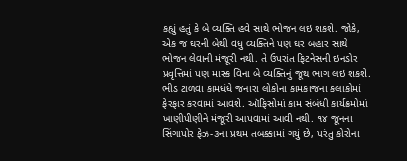કહ્યું હતું કે બે વ્યક્તિ હવે સાથે ભોજન લઇ શકશે. જોકે, એક જ ઘરની બેથી વધુ વ્યક્તિને પણ ઘર બહાર સાથે ભોજન લેવાની મંજૂરી નથી. તે ઉપરાંત ફિટનેસની ઇનડોર પ્રવૃત્તિમાં પણ માસ્ક વિના બે વ્યક્તિનું જૂથ ભાગ લઇ શકશે.
ભીડ ટાળવા કામધંધે જનારા લોકોના કામકાજના કલાકોમાં ફેરફાર કરવામાં આવશે. ઑફિસોમાં કામ સંબંધી કાર્યક્રમોમાં ખાણીપીણીને મંજૂરી આપવામાં આવી નથી. ૧૪ જૂનના સિંગાપોર ફેઝ-૩ના પ્રથમ તબક્કામાં ગયું છે, પરંતુ કોરોના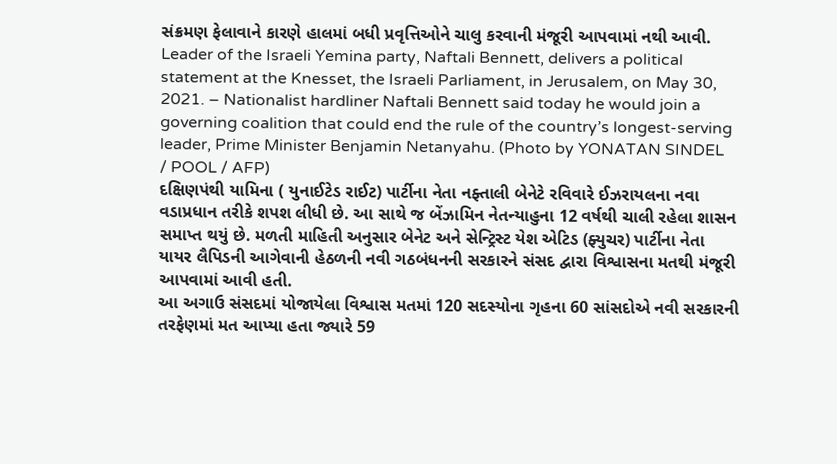સંક્રમણ ફેલાવાને કારણે હાલમાં બધી પ્રવૃત્તિઓને ચાલુ કરવાની મંજૂરી આપવામાં નથી આવી.
Leader of the Israeli Yemina party, Naftali Bennett, delivers a political statement at the Knesset, the Israeli Parliament, in Jerusalem, on May 30, 2021. – Nationalist hardliner Naftali Bennett said today he would join a governing coalition that could end the rule of the country’s longest-serving leader, Prime Minister Benjamin Netanyahu. (Photo by YONATAN SINDEL / POOL / AFP)
દક્ષિણપંથી યામિના ( યુનાઈટેડ રાઈટ) પાર્ટીના નેતા નફ્તાલી બેનેટે રવિવારે ઈઝરાયલના નવા વડાપ્રધાન તરીકે શપશ લીધી છે. આ સાથે જ બેંઝામિન નેતન્યાહુના 12 વર્ષથી ચાલી રહેલા શાસન સમાપ્ત થયું છે. મળતી માહિતી અનુસાર બેનેટ અને સેન્ટ્રિસ્ટ યેશ એટિડ (ફ્યુચર) પાર્ટીના નેતા યાયર લૈપિડની આગેવાની હેઠળની નવી ગઠબંધનની સરકારને સંસદ દ્વારા વિશ્વાસના મતથી મંજૂરી આપવામાં આવી હતી.
આ અગાઉ સંસદમાં યોજાયેલા વિશ્વાસ મતમાં 120 સદસ્યોના ગૃહના 60 સાંસદોએ નવી સરકારની તરફેણમાં મત આપ્યા હતા જ્યારે 59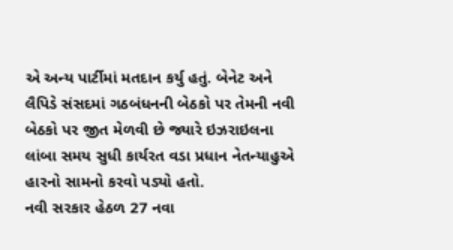એ અન્ય પાર્ટીમાં મતદાન કર્યુ હતું. બેનેટ અને લૈપિડે સંસદમાં ગઠબંધનની બેઠકો પર તેમની નવી બેઠકો પર જીત મેળવી છે જ્યારે ઇઝરાઇલના લાંબા સમય સુધી કાર્યરત વડા પ્રધાન નેતન્યાહુએ હારનો સામનો કરવો પડ્યો હતો.
નવી સરકાર હેઠળ 27 નવા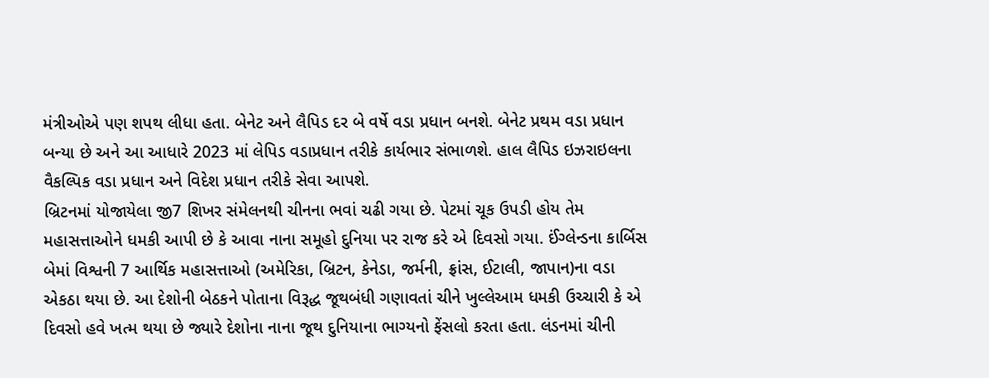મંત્રીઓએ પણ શપથ લીધા હતા. બેનેટ અને લૈપિડ દર બે વર્ષે વડા પ્રધાન બનશે. બેનેટ પ્રથમ વડા પ્રધાન બન્યા છે અને આ આધારે 2023 માં લેપિડ વડાપ્રધાન તરીકે કાર્યભાર સંભાળશે. હાલ લૈપિડ ઇઝરાઇલના વૈકલ્પિક વડા પ્રધાન અને વિદેશ પ્રધાન તરીકે સેવા આપશે.
બ્રિટનમાં યોજાયેલા જી7 શિખર સંમેલનથી ચીનના ભવાં ચઢી ગયા છે. પેટમાં ચૂક ઉપડી હોય તેમ મહાસત્તાઓને ધમકી આપી છે કે આવા નાના સમૂહો દુનિયા પર રાજ કરે એ દિવસો ગયા. ઈંગ્લેન્ડના કાર્બિસ બેમાં વિશ્વની 7 આર્થિક મહાસત્તાઓ (અમેરિકા, બ્રિટન, કેનેડા, જર્મની, ફ્રાંસ, ઈટાલી, જાપાન)ના વડા એકઠા થયા છે. આ દેશોની બેઠકને પોતાના વિરૂદ્ધ જૂથબંધી ગણાવતાં ચીને ખુલ્લેઆમ ધમકી ઉચ્ચારી કે એ દિવસો હવે ખત્મ થયા છે જ્યારે દેશોના નાના જૂથ દુનિયાના ભાગ્યનો ફેંસલો કરતા હતા. લંડનમાં ચીની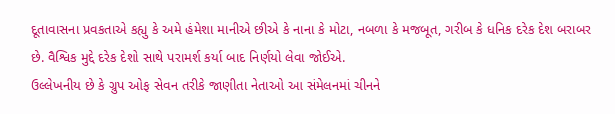દૂતાવાસના પ્રવકતાએ કહ્યુ કે અમે હંમેશા માનીએ છીએ કે નાના કે મોટા, નબળા કે મજબૂત, ગરીબ કે ધનિક દરેક દેશ બરાબર છે. વૈશ્વિક મુદ્દે દરેક દેશો સાથે પરામર્શ કર્યા બાદ નિર્ણયો લેવા જોઈએ.
ઉલ્લેખનીય છે કે ગ્રુપ ઓફ સેવન તરીકે જાણીતા નેતાઓ આ સંમેલનમાં ચીનને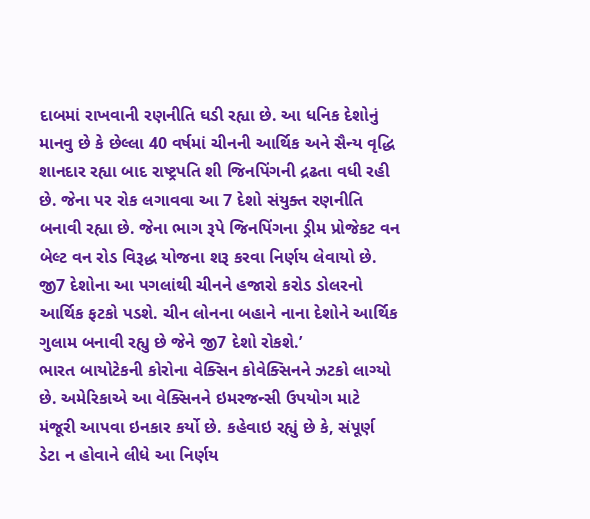દાબમાં રાખવાની રણનીતિ ઘડી રહ્યા છે. આ ધનિક દેશોનું માનવુ છે કે છેલ્લા 40 વર્ષમાં ચીનની આર્થિક અને સૈન્ય વૃદ્ધિ શાનદાર રહ્યા બાદ રાષ્ટ્રપતિ શી જિનપિંગની દ્રઢતા વધી રહી છે. જેના પર રોક લગાવવા આ 7 દેશો સંયુક્ત રણનીતિ બનાવી રહ્યા છે. જેના ભાગ રૂપે જિનપિંગના ડ્રીમ પ્રોજેકટ વન બેલ્ટ વન રોડ વિરૂદ્ધ યોજના શરૂ કરવા નિર્ણય લેવાયો છે. જી7 દેશોના આ પગલાંથી ચીનને હજારો કરોડ ડોલરનો આર્થિક ફટકો પડશે. ચીન લોનના બહાને નાના દેશોને આર્થિક ગુલામ બનાવી રહ્યુ છે જેને જી7 દેશો રોકશે.’
ભારત બાયોટેકની કોરોના વેક્સિન કોવેક્સિનને ઝટકો લાગ્યો છે. અમેરિકાએ આ વેક્સિનને ઇમરજન્સી ઉપયોગ માટે મંજૂરી આપવા ઇનકાર કર્યો છે. કહેવાઇ રહ્યું છે કે, સંપૂર્ણ ડેટા ન હોવાને લીધે આ નિર્ણય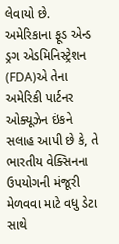લેવાયો છે. અમેરિકાના ફૂડ એન્ડ ડ્રગ એડમિનિસ્ટ્રેશન (FDA)એ તેના અમેરિકી પાર્ટનર ઓક્યૂઝેન ઇંકને સલાહ આપી છે કે, તે ભારતીય વેક્સિનના ઉપયોગની મંજૂરી મેળવવા માટે વધુ ડેટા સાથે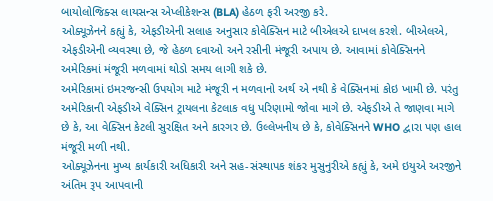બાયોલોજિક્સ લાયસન્સ એપ્લીકેશન્સ (BLA) હેઠળ ફરી અરજી કરે.
ઓક્યૂઝેનને કહ્યું કે, એફડીએની સલાહ અનુસાર કોવેક્સિન માટે બીએલએ દાખલ કરશે. બીએલએ, એફડીએની વ્યવસ્થા છે, જે હેઠળ દવાઓ અને રસીની મંજૂરી અપાય છે. આવામાં કોવેક્સિનને અમેરિકમાં મંજૂરી મળવામાં થોડો સમય લાગી શકે છે.
અમેરિકામાં ઇમરજન્સી ઉપયોગ માટે મંજૂરી ન મળવાનો અર્થ એ નથી કે વેક્સિનમાં કોઇ ખામી છે. પરંતુ અમેરિકાની એફડીએ વેક્સિન ટ્રાયલના કેટલાક વધુ પરિણામો જોવા માગે છે. એફડીએ તે જાણવા માગે છે કે, આ વેક્સિન કેટલી સુરક્ષિત અને કારગર છે. ઉલ્લેખનીય છે કે, કોવેક્સિનને WHO દ્વારા પણ હાલ મંજૂરી મળી નથી.
ઓક્યૂઝેનના મુખ્ય કાર્યકારી અધિકારી અને સહ-સંસ્થાપક શંકર મુસુનુરીએ કહ્યું કે, અમે ઇયુએ અરજીને અંતિમ રૂપ આપવાની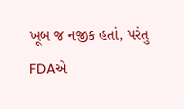ખૂબ જ નજીક હતાં, પરંતુ FDAએ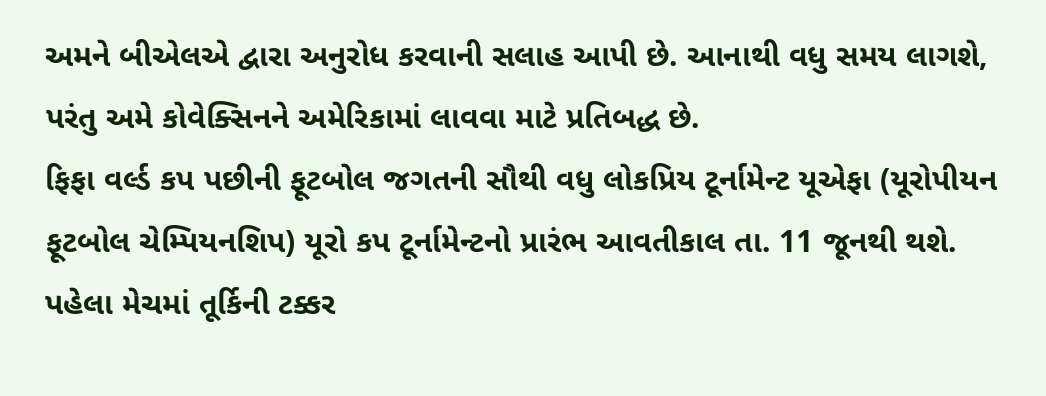અમને બીએલએ દ્વારા અનુરોધ કરવાની સલાહ આપી છે. આનાથી વધુ સમય લાગશે, પરંતુ અમે કોવેક્સિનને અમેરિકામાં લાવવા માટે પ્રતિબદ્ધ છે.
ફિફા વર્લ્ડ કપ પછીની ફૂટબોલ જગતની સૌથી વધુ લોકપ્રિય ટૂર્નામેન્ટ યૂએફા (યૂરોપીયન ફૂટબોલ ચેમ્પિયનશિપ) યૂરો કપ ટૂર્નામેન્ટનો પ્રારંભ આવતીકાલ તા. 11 જૂનથી થશે. પહેલા મેચમાં તૂર્કિની ટક્કર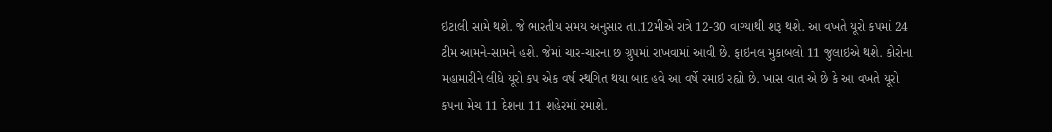ઇટાલી સામે થશે. જે ભારતીય સમય અનુસાર તા.12મીએ રાત્રે 12-30 વાગ્યાથી શરૂ થશે. આ વખતે યૂરો કપમાં 24 ટીમ આમને-સામને હશે. જેમાં ચાર-ચારના છ ગ્રુપમાં રાખવામાં આવી છે. ફાઇનલ મુકાબલો 11 જુલાઇએ થશે. કોરોના મહામારીને લીધે યૂરો કપ એક વર્ષ સ્થગિત થયા બાદ હવે આ વર્ષે રમાઇ રહ્યો છે. ખાસ વાત એ છે કે આ વખતે યૂરો કપના મેચ 11 દેશના 11 શહેરમાં રમાશે.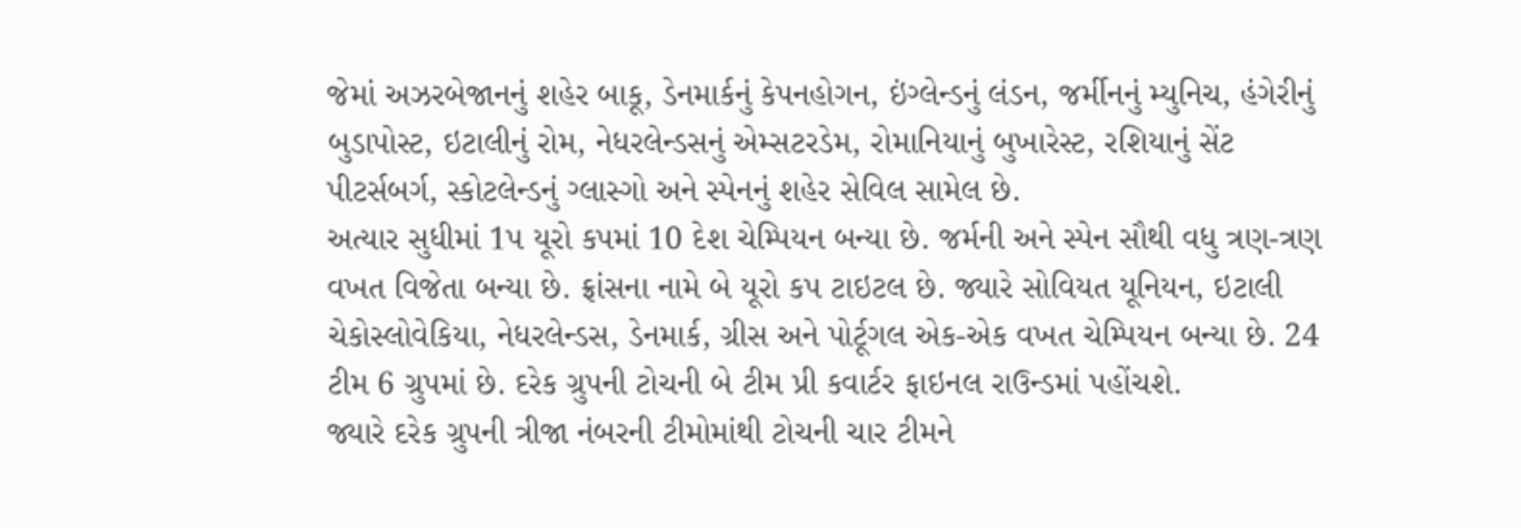જેમાં અઝરબેજાનનું શહેર બાકૂ, ડેનમાર્કનું કેપનહોગન, ઇંગ્લેન્ડનું લંડન, જર્મીનનું મ્યુનિચ, હંગેરીનું બુડાપોસ્ટ, ઇટાલીનું રોમ, નેધરલેન્ડસનું એમ્સટરડેમ, રોમાનિયાનું બુખારેસ્ટ, રશિયાનું સેંટ પીટર્સબર્ગ, સ્કોટલેન્ડનું ગ્લાસ્ગો અને સ્પેનનું શહેર સેવિલ સામેલ છે.
અત્યાર સુધીમાં 1પ યૂરો કપમાં 10 દેશ ચેમ્પિયન બન્યા છે. જર્મની અને સ્પેન સૌથી વધુ ત્રણ-ત્રણ વખત વિજેતા બન્યા છે. ફ્રાંસના નામે બે યૂરો કપ ટાઇટલ છે. જ્યારે સોવિયત યૂનિયન, ઇટાલી ચેકોસ્લોવેકિયા, નેધરલેન્ડસ, ડેનમાર્ક, ગ્રીસ અને પોર્ટૂગલ એક-એક વખત ચેમ્પિયન બન્યા છે. 24 ટીમ 6 ગ્રુપમાં છે. દરેક ગ્રુપની ટોચની બે ટીમ પ્રી કવાર્ટર ફાઇનલ રાઉન્ડમાં પહોંચશે.
જ્યારે દરેક ગ્રુપની ત્રીજા નંબરની ટીમોમાંથી ટોચની ચાર ટીમને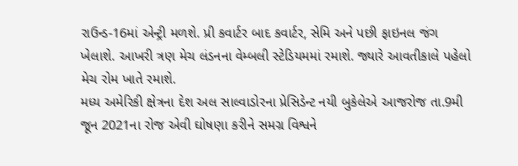રાઉન્ડ-16માં એન્ટ્રી મળશે. પ્રી કવાર્ટર બાદ કવાર્ટર, સેમિ અને પછી ફાઇનલ જંગ ખેલાશે. આખરી ત્રણ મેચ લંડનના વેમ્બલી સ્ટેડિયમમાં રમાશે. જ્યારે આવતીકાલે પહેલો મેચ રોમ ખાતે રમાશે.
મધ્ય અમેરિકી ક્ષેત્રના દેશ અલ સાલ્વાડોરના પ્રેસિડેન્ટ નયી બુકેલેએ આજરોજ તા.9મી જૂન 2021ના રોજ એવી ઘોષણા કરીને સમગ્ર વિશ્વને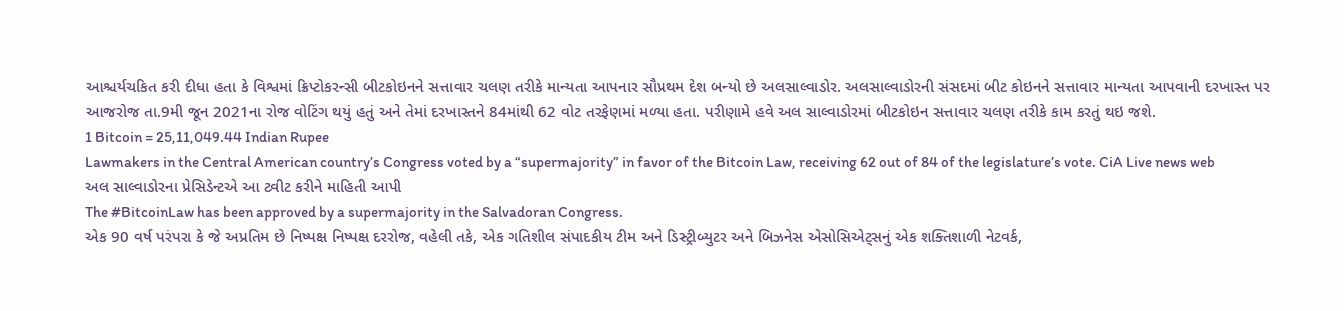આશ્ચર્યચકિત કરી દીધા હતા કે વિશ્વમાં ક્રિપ્ટોકરન્સી બીટકોઇનને સત્તાવાર ચલણ તરીકે માન્યતા આપનાર સૌપ્રથમ દેશ બન્યો છે અલસાલ્વાડોર. અલસાલ્વાડોરની સંસદમાં બીટ કોઇનને સત્તાવાર માન્યતા આપવાની દરખાસ્ત પર આજરોજ તા.9મી જૂન 2021ના રોજ વોટિંગ થયું હતું અને તેમાં દરખાસ્તને 84માંથી 62 વોટ તરફેણમાં મળ્યા હતા. પરીણામે હવે અલ સાલ્વાડોરમાં બીટકોઇન સત્તાવાર ચલણ તરીકે કામ કરતું થઇ જશે.
1 Bitcoin = 25,11,049.44 Indian Rupee
Lawmakers in the Central American country’s Congress voted by a “supermajority” in favor of the Bitcoin Law, receiving 62 out of 84 of the legislature’s vote. CiA Live news web
અલ સાલ્વાડોરના પ્રેસિડેન્ટએ આ ટ્વીટ કરીને માહિતી આપી
The #BitcoinLaw has been approved by a supermajority in the Salvadoran Congress.
એક 90 વર્ષ પરંપરા કે જે અપ્રતિમ છે નિષ્પક્ષ નિષ્પક્ષ દરરોજ, વહેલી તકે, એક ગતિશીલ સંપાદકીય ટીમ અને ડિસ્ટ્રીબ્યુટર અને બિઝનેસ એસોસિએટ્સનું એક શક્તિશાળી નેટવર્ક,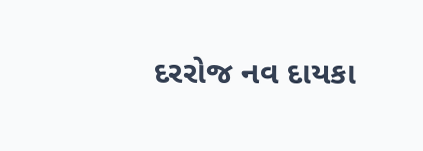દરરોજ નવ દાયકા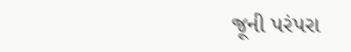જૂની પરંપરા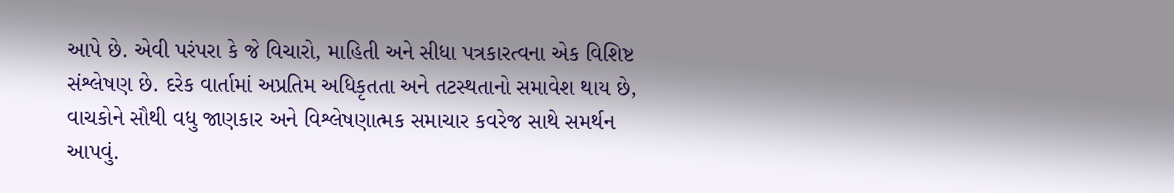આપે છે. એવી પરંપરા કે જે વિચારો, માહિતી અને સીધા પત્રકારત્વના એક વિશિષ્ટ સંશ્લેષણ છે. દરેક વાર્તામાં અપ્રતિમ અધિકૃતતા અને તટસ્થતાનો સમાવેશ થાય છે, વાચકોને સૌથી વધુ જાણકાર અને વિશ્લેષણાત્મક સમાચાર કવરેજ સાથે સમર્થન આપવું.